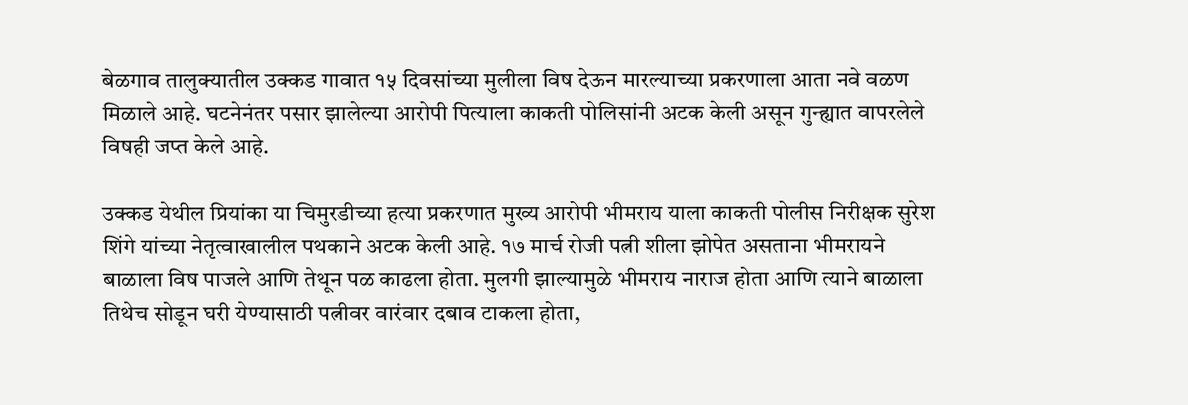बेळगाव तालुक्यातील उक्कड गावात १५ दिवसांच्या मुलीला विष देऊन मारल्याच्या प्रकरणाला आता नवे वळण मिळाले आहे. घटनेनंतर पसार झालेल्या आरोपी पित्याला काकती पोलिसांनी अटक केली असून गुन्ह्यात वापरलेले विषही जप्त केले आहे.

उक्कड येथील प्रियांका या चिमुरडीच्या हत्या प्रकरणात मुख्य आरोपी भीमराय याला काकती पोलीस निरीक्षक सुरेश शिंगे यांच्या नेतृत्वाखालील पथकाने अटक केली आहे. १७ मार्च रोजी पत्नी शीला झोपेत असताना भीमरायने बाळाला विष पाजले आणि तेथून पळ काढला होता. मुलगी झाल्यामुळे भीमराय नाराज होता आणि त्याने बाळाला तिथेच सोडून घरी येण्यासाठी पत्नीवर वारंवार दबाव टाकला होता,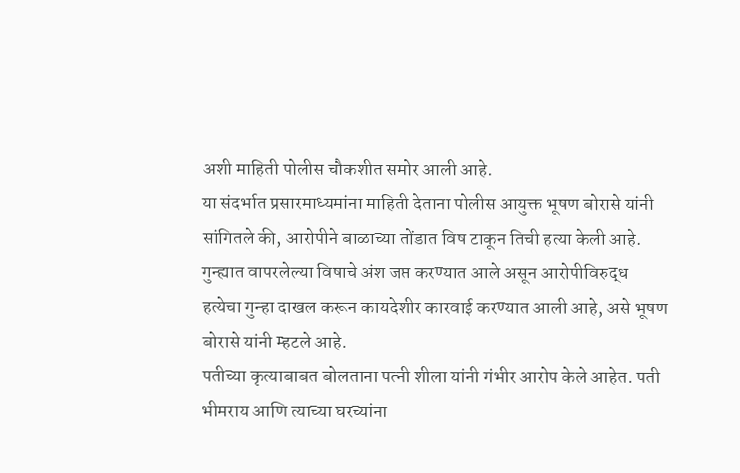अशी माहिती पोलीस चौकशीत समोर आली आहे.
या संदर्भात प्रसारमाध्यमांना माहिती देताना पोलीस आयुक्त भूषण बोरासे यांनी सांगितले की, आरोपीने बाळाच्या तोंडात विष टाकून तिची हत्या केली आहे. गुन्ह्यात वापरलेल्या विषाचे अंश जप्त करण्यात आले असून आरोपीविरुद्ध हत्येचा गुन्हा दाखल करून कायदेशीर कारवाई करण्यात आली आहे, असे भूषण बोरासे यांनी म्हटले आहे.
पतीच्या कृत्याबाबत बोलताना पत्नी शीला यांनी गंभीर आरोप केले आहेत. पती भीमराय आणि त्याच्या घरच्यांना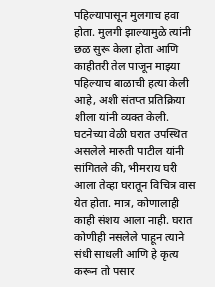पहिल्यापासून मुलगाच हवा होता. मुलगी झाल्यामुळे त्यांनी छळ सुरू केला होता आणि काहीतरी तेल पाजून माझ्या पहिल्याच बाळाची हत्या केली आहे, अशी संतप्त प्रतिक्रिया शीला यांनी व्यक्त केली.
घटनेच्या वेळी घरात उपस्थित असलेले मारुती पाटील यांनी सांगितले की, भीमराय घरी आला तेव्हा घरातून विचित्र वास येत होता. मात्र, कोणालाही काही संशय आला नाही. घरात कोणीही नसलेले पाहून त्याने संधी साधली आणि हे कृत्य करून तो पसार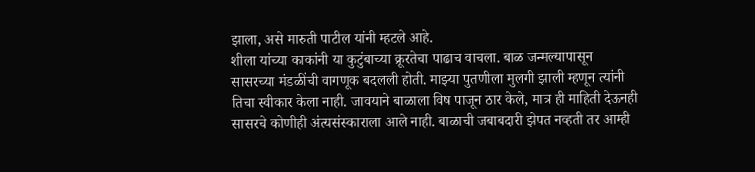झाला, असे मारुती पाटील यांनी म्हटले आहे.
शीला यांच्या काकांनी या कुटुंबाच्या क्रूरतेचा पाढाच वाचला. बाळ जन्मल्यापासून सासरच्या मंडळींची वागणूक बदलली होती. माझ्या पुतणीला मुलगी झाली म्हणून त्यांनी तिचा स्वीकार केला नाही. जावयाने बाळाला विष पाजून ठार केले, मात्र ही माहिती देऊनही सासरचे कोणीही अंत्यसंस्काराला आले नाही. बाळाची जबाबदारी झेपत नव्हती तर आम्ही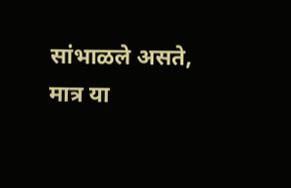सांभाळले असते, मात्र या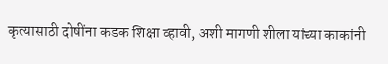कृत्यासाठी दोषींना कडक शिक्षा व्हावी, अशी मागणी शीला यांच्या काकांनी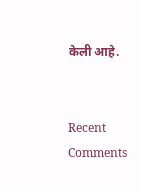केली आहे.


Recent Comments